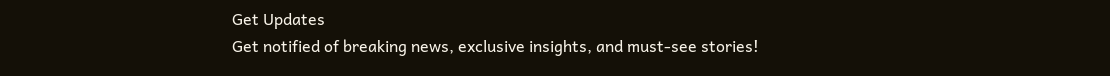Get Updates
Get notified of breaking news, exclusive insights, and must-see stories!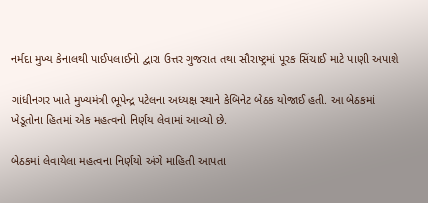નર્મદા મુખ્ય કેનાલથી પાઈપલાઈનો દ્વારા ઉત્તર ગુજરાત તથા સૌરાષ્ટ્રમાં પૂરક સિંચાઈ માટે પાણી અપાશે

ગાંધીનગર ખાતે મુખ્યમંત્રી ભૂપેન્દ્ર પટેલના અધ્યક્ષ સ્થાને કેબિનેટ બેઠક યોજાઈ હતી. આ બેઠકમાં ખેડૂતોના હિતમાં એક મહત્વનો નિર્ણય લેવામાં આવ્યો છે.

બેઠકમાં લેવાયેલા મહત્વના નિર્ણયો અંગે માહિતી આપતા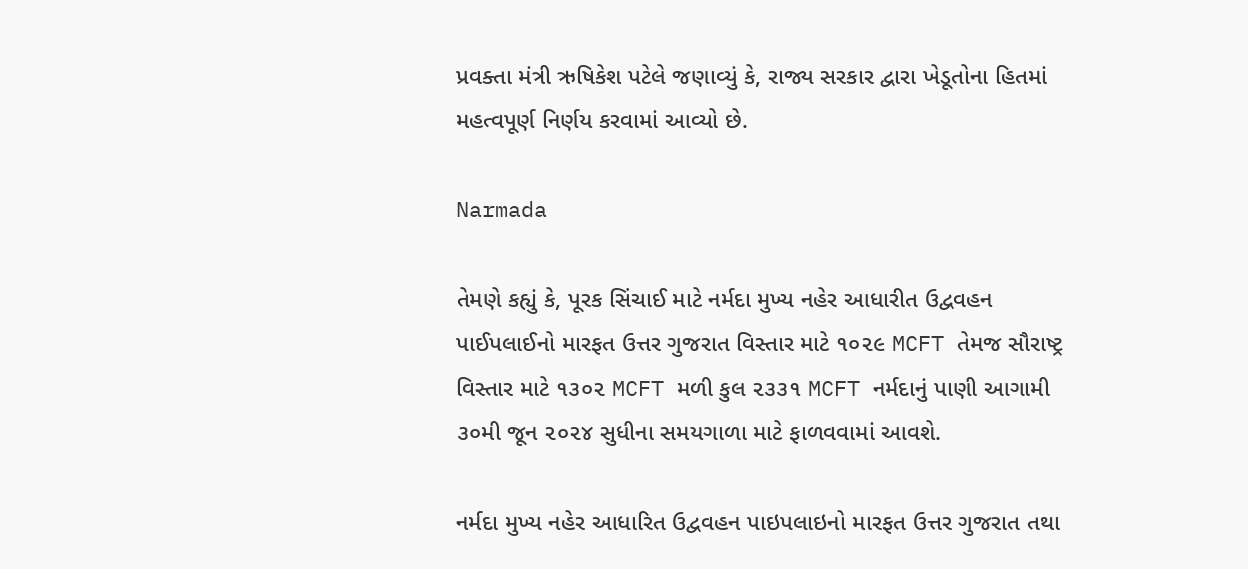પ્રવક્તા મંત્રી ઋષિકેશ પટેલે જણાવ્યું કે, રાજ્ય સરકાર દ્વારા ખેડૂતોના હિતમાં મહત્વપૂર્ણ નિર્ણય કરવામાં આવ્યો છે.

Narmada

તેમણે કહ્યું કે, પૂરક સિંચાઈ માટે નર્મદા મુખ્ય નહેર આધારીત ઉદ્વવહન પાઈપલાઈનો મારફત ઉત્તર ગુજરાત વિસ્તાર માટે ૧૦૨૯ MCFT તેમજ સૌરાષ્ટ્ર વિસ્તાર માટે ૧૩૦૨ MCFT મળી કુલ ૨૩૩૧ MCFT નર્મદાનું પાણી આગામી ૩૦મી જૂન ૨૦૨૪ સુધીના સમયગાળા માટે ફાળવવામાં આવશે.

નર્મદા મુખ્ય નહેર આધારિત ઉદ્વવહન પાઇપલાઇનો મારફત ઉત્તર ગુજરાત તથા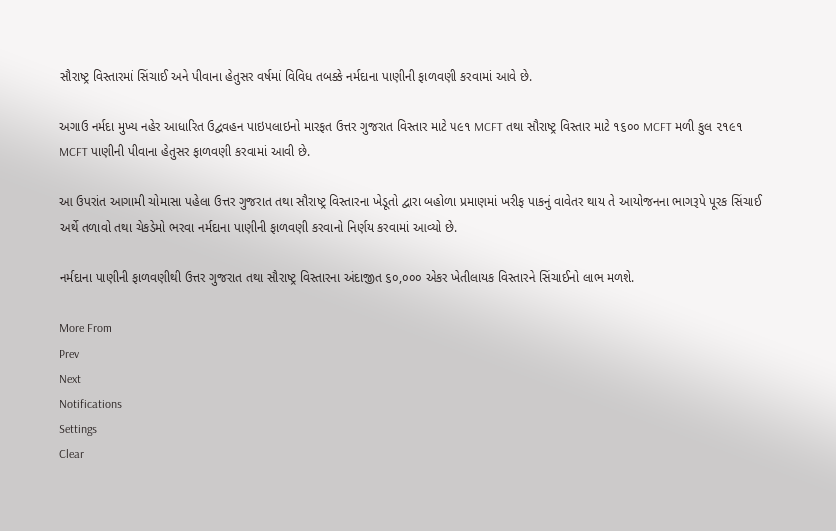સૌરાષ્ટ્ર વિસ્તારમાં સિંચાઈ અને પીવાના હેતુસર વર્ષમાં વિવિધ તબક્કે નર્મદાના પાણીની ફાળવણી કરવામાં આવે છે.

અગાઉ નર્મદા મુખ્ય નહેર આધારિત ઉદ્વવહન પાઇપલાઇનો મારફત ઉત્તર ગુજરાત વિસ્તાર માટે ૫૯૧ MCFT તથા સૌરાષ્ટ્ર વિસ્તાર માટે ૧૬૦૦ MCFT મળી કુલ ૨૧૯૧ MCFT પાણીની પીવાના હેતુસર ફાળવણી કરવામાં આવી છે.

આ ઉપરાંત આગામી ચોમાસા પહેલા ઉત્તર ગુજરાત તથા સૌરાષ્ટ્ર વિસ્તારના ખેડૂતો દ્વારા બહોળા પ્રમાણમાં ખરીફ પાકનું વાવેતર થાય તે આયોજનના ભાગરૂપે પૂરક સિંચાઈ અર્થે તળાવો તથા ચેકડેમો ભરવા નર્મદાના પાણીની ફાળવણી કરવાનો નિર્ણય કરવામાં આવ્યો છે.

નર્મદાના પાણીની ફાળવણીથી ઉત્તર ગુજરાત તથા સૌરાષ્ટ્ર વિસ્તારના અંદાજીત ૬૦,૦૦૦ એકર ખેતીલાયક વિસ્તારને સિંચાઈનો લાભ મળશે.

More From
Prev
Next
Notifications
Settings
Clear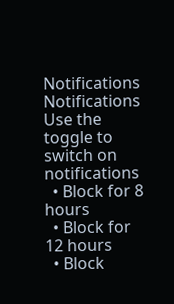Notifications
Notifications
Use the toggle to switch on notifications
  • Block for 8 hours
  • Block for 12 hours
  • Block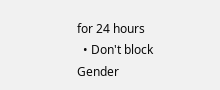for 24 hours
  • Don't block
Gender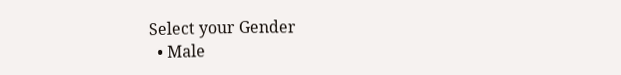Select your Gender
  • Male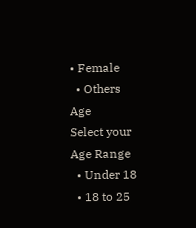• Female
  • Others
Age
Select your Age Range
  • Under 18
  • 18 to 25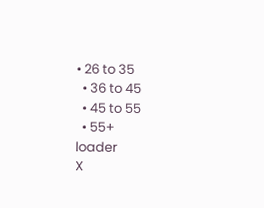• 26 to 35
  • 36 to 45
  • 45 to 55
  • 55+
loader
X